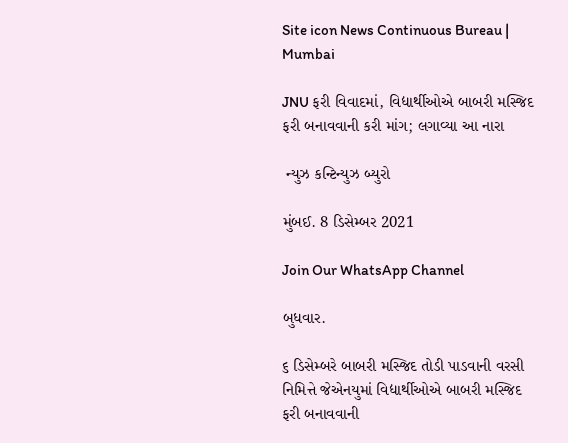Site icon News Continuous Bureau | Mumbai

JNU ફરી વિવાદમાં, વિદ્યાર્થીઓએ બાબરી મસ્જિદ ફરી બનાવવાની કરી માંગ; લગાવ્યા આ નારા

 ન્યુઝ કન્ટિન્યુઝ બ્યુરો

મુંબઈ. 8 ડિસેમ્બર 2021

Join Our WhatsApp Channel

બુધવાર.

૬ ડિસેમ્બરે બાબરી મસ્જિદ તોડી પાડવાની વરસી નિમિત્તે જેએનયુમાં વિદ્યાર્થીઓએ બાબરી મસ્જિદ ફરી બનાવવાની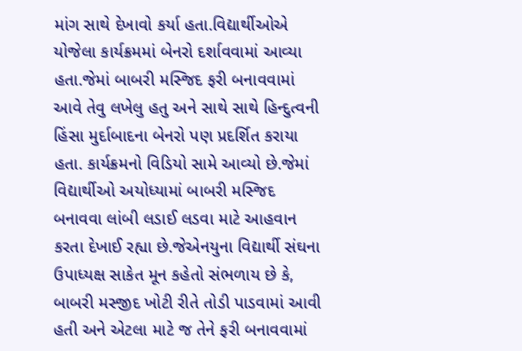માંગ સાથે દેખાવો કર્યા હતા.વિદ્યાર્થીઓએ યોજેલા કાર્યક્રમમાં બેનરો દર્શાવવામાં આવ્યા હતા.જેમાં બાબરી મસ્જિદ ફરી બનાવવામાં આવે તેવુ લખેલુ હતુ અને સાથે સાથે હિન્દુત્વની હિંસા મુર્દાબાદના બેનરો પણ પ્રદર્શિત કરાયા હતા. કાર્યક્રમનો વિડિયો સામે આવ્યો છે.જેમાં વિદ્યાર્થીઓ અયોધ્યામાં બાબરી મસ્જિદ બનાવવા લાંબી લડાઈ લડવા માટે આહવાન કરતા દેખાઈ રહ્યા છે.જેએનયુના વિદ્યાર્થી સંઘના ઉપાધ્યક્ષ સાકેત મૂન કહેતો સંભળાય છે કે, બાબરી મસ્જીદ ખોટી રીતે તોડી પાડવામાં આવી હતી અને એટલા માટે જ તેને ફરી બનાવવામાં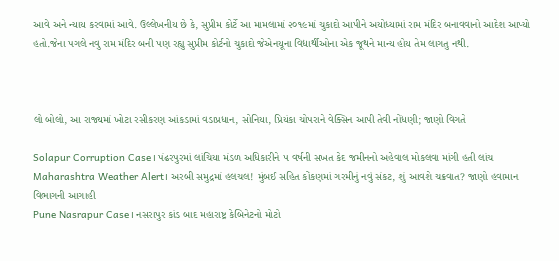આવે અને ન્યાય કરવામાં આવે. ઉલ્લેખનીય છે કે, સુપ્રીમ કોર્ટે આ મામલામાં ૨૦૧૯માં ચુકાદો આપીને અયોધ્યામાં રામ મંદિર બનાવવાનો આદેશ આપ્યો હતો.જેના પગલે નવુ રામ મંદિર બની પણ રહ્યુ સુપ્રીમ કોર્ટનો ચુકાદો જેએનયૂના વિદ્યાર્થીઓના એક જૂથને માન્ય હોય તેમ લાગતુ નથી.



લો બોલો, આ રાજ્યમાં ખોટા રસીકરણ આંકડામાં વડાપ્રધાન, સોનિયા, પ્રિયંકા ચોપરાને વેક્સિન આપી તેવી નોંધણી; જાણો વિગતે

Solapur Corruption Case। પંઢરપુરમાં લાંચિયા મંડળ અધિકારીને ૫ વર્ષની સખત કેદ જમીનનો અહેવાલ મોકલવા માંગી હતી લાંચ
Maharashtra Weather Alert। અરબી સમુદ્રમાં હલચલ! મુંબઈ સહિત કોંકણમાં ગરમીનું નવું સંકટ, શું આવશે ચક્રવાત? જાણો હવામાન વિભાગની આગાહી
Pune Nasrapur Case। નસરાપુર કાંડ બાદ મહારાષ્ટ્ર કેબિનેટનો મોટો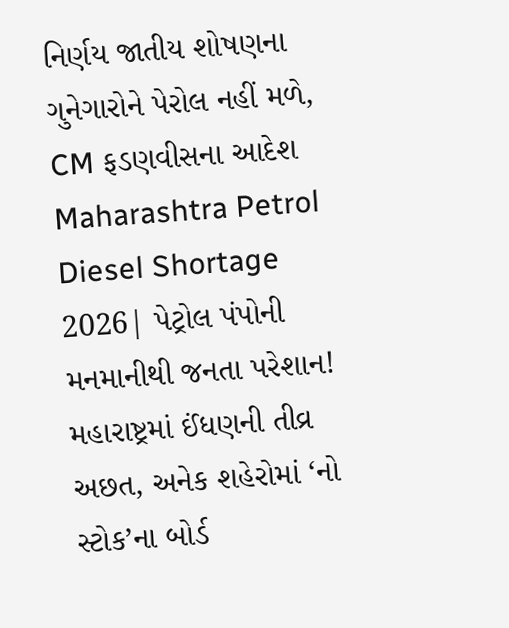નિર્ણય જાતીય શોષણના ગુનેગારોને પેરોલ નહીં મળે, CM ફડણવીસના આદેશ
Maharashtra Petrol Diesel Shortage 2026| પેટ્રોલ પંપોની મનમાનીથી જનતા પરેશાન! મહારાષ્ટ્રમાં ઈંધણની તીવ્ર અછત, અનેક શહેરોમાં ‘નો સ્ટોક’ના બોર્ડ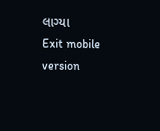લાગ્યા
Exit mobile version